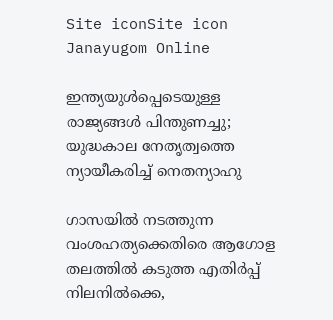Site iconSite icon Janayugom Online

ഇന്ത്യയുള്‍പ്പെടെയുള്ള രാജ്യങ്ങള്‍ പിന്തുണച്ചു; യുദ്ധകാല നേതൃത്വത്തെ ന്യായീകരിച്ച് നെതന്യാഹു

ഗാസയില്‍ നടത്തുന്ന വംശഹത്യക്കെതിരെ ആഗോള തലത്തില്‍ കടുത്ത എതിര്‍പ്പ് നിലനില്‍ക്കെ,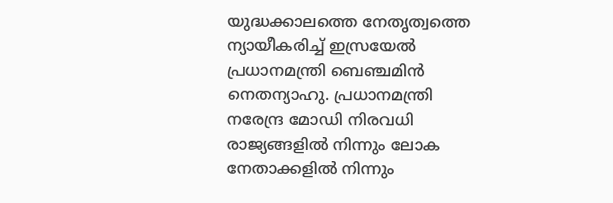യുദ്ധക്കാലത്തെ നേതൃത്വത്തെ ന്യായീകരിച്ച് ഇസ്രയേല്‍ പ്രധാനമന്ത്രി ബെഞ്ചമിന്‍ നെതന്യാഹു. പ്രധാനമന്ത്രി നരേന്ദ്ര മോഡി നിരവധി രാജ്യങ്ങളിൽ നിന്നും ലോക നേതാക്കളിൽ നിന്നും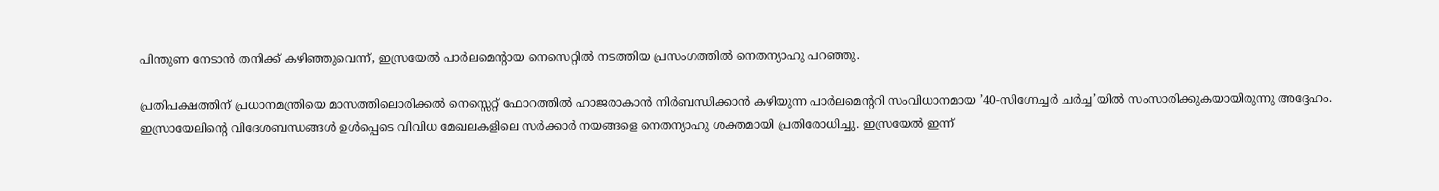പിന്തുണ നേടാൻ തനിക്ക് കഴിഞ്ഞുവെന്ന്, ഇസ്രയേൽ പാർലമെന്റായ നെസെറ്റിൽ നടത്തിയ പ്രസംഗത്തില്‍ നെതന്യാഹു പറഞ്ഞു.

പ്രതിപക്ഷത്തിന് പ്രധാനമന്ത്രിയെ മാസത്തിലൊരിക്കൽ നെസ്സെറ്റ് ഫോറത്തിൽ ഹാജരാകാൻ നിർബന്ധിക്കാൻ കഴിയുന്ന പാർലമെന്ററി സംവിധാനമായ ’40‑സിഗ്നേച്ചർ ചർച്ച’യിൽ സംസാരിക്കുകയായിരുന്നു അദ്ദേഹം. ഇസ്രായേലിന്റെ വിദേശബന്ധങ്ങൾ ഉൾപ്പെടെ വിവിധ മേഖലകളിലെ സര്‍ക്കാര്‍ നയങ്ങളെ നെതന്യാഹു ശക്തമായി പ്രതിരോധിച്ചു. ഇസ്രയേൽ ഇന്ന്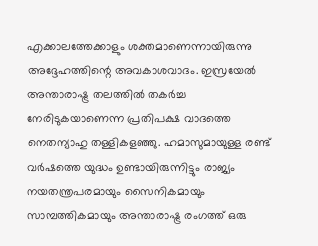എക്കാലത്തേക്കാളും ശക്തമാണെന്നായിരുന്നു അദ്ദേഹത്തിന്റെ അവകാശവാദം. ഇസ്രയേല്‍ അന്താരാഷ്ട്ര തലത്തില്‍ തകര്‍ച്ച നേരിടുകയാണെന്ന പ്രതിപക്ഷ വാദത്തെ നെതന്യാഹു തള്ളികളഞ്ഞു. ഹമാസുമായുള്ള രണ്ട് വർഷത്തെ യുദ്ധം ഉണ്ടായിരുന്നിട്ടും രാജ്യം നയതന്ത്രപരമായും സൈനികമായും സാമ്പത്തികമായും അന്താരാഷ്ട്ര രംഗത്ത് ഒരു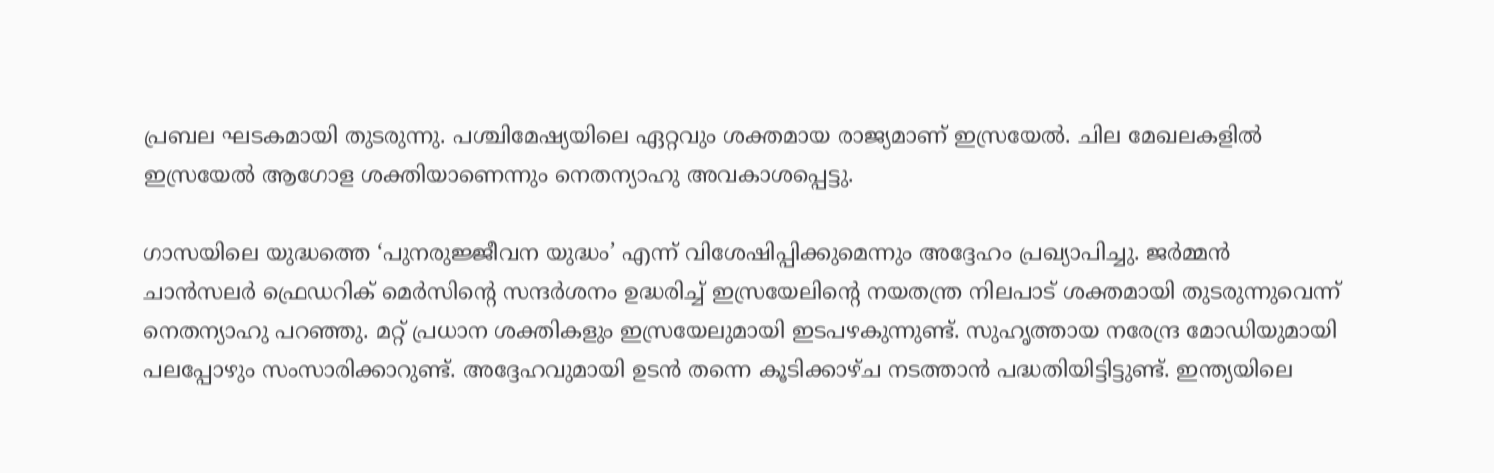പ്രബല ഘടകമായി തുടരുന്നു. പശ്ചിമേഷ്യയിലെ ഏറ്റവും ശക്തമായ രാജ്യമാണ് ഇസ്രയേല്‍. ചില മേഖലകളിൽ ഇസ്രയേല്‍ ആഗോള ശക്തിയാണെന്നും നെതന്യാഹു അവകാശപ്പെട്ടു.

ഗാസയിലെ യുദ്ധത്തെ ‘പുനരുജ്ജീവന യുദ്ധം’ എന്ന് വിശേഷിപ്പിക്കുമെന്നും അദ്ദേഹം പ്രഖ്യാപിച്ചു. ജർമ്മൻ ചാൻസലർ ഫ്രെഡറിക് മെർസിന്റെ സന്ദർശനം ഉദ്ധരിച്ച് ഇസ്രയേലിന്റെ നയതന്ത്ര നിലപാട് ശക്തമായി തുടരുന്നുവെന്ന് നെതന്യാഹു പറഞ്ഞു. മറ്റ് പ്രധാന ശക്തികളും ഇസ്രയേലുമായി ഇടപഴകുന്നുണ്ട്. സുഹൃത്തായ നരേന്ദ്ര മോഡിയുമായി പലപ്പോഴും സംസാരിക്കാറുണ്ട്. അദ്ദേഹവുമായി ഉടൻ തന്നെ കൂടിക്കാഴ്ച നടത്താൻ പദ്ധതിയിട്ടിട്ടുണ്ട്. ഇന്ത്യയിലെ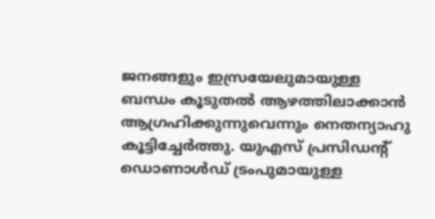ജനങ്ങളും ഇസ്രയേലുമായുള്ള ബന്ധം കൂടുതല്‍ ആഴത്തിലാക്കാന്‍ ആഗ്രഹിക്കുന്നുവെന്നും നെതന്യാഹു കൂട്ടിച്ചേര്‍ത്തു. യുഎസ് പ്രസി‍ഡന്റ് ഡൊണാള്‍ഡ് ട്രംപുമായുള്ള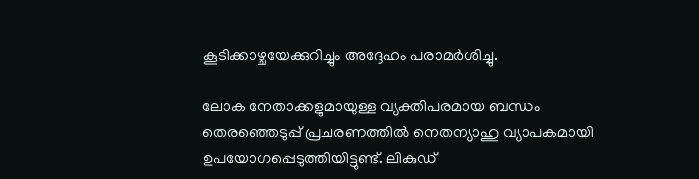കൂടിക്കാഴ്ചയേക്കുറിച്ചും അദ്ദേഹം പരാമര്‍ശിച്ചു.

ലോക നേതാക്കളുമായുള്ള വ്യക്തിപരമായ ബന്ധം തെരഞ്ഞെടുപ്പ് പ്രചരണത്തില്‍ നെതന്യാഹു വ്യാപകമായി ഉപയോഗപ്പെടുത്തിയിട്ടുണ്ട്. ലികുഡ്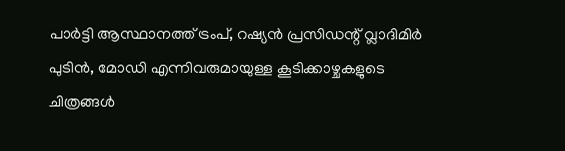പാർട്ടി ആസ്ഥാനത്ത് ട്രംപ്, റഷ്യൻ പ്രസിഡന്റ് വ്ലാദിമിർ പുടിൻ, മോഡി എന്നിവരുമായുള്ള കൂടിക്കാഴ്ചകളുടെ ചിത്രങ്ങൾ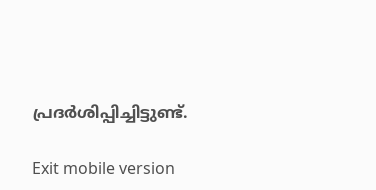പ്രദര്‍ശിപ്പിച്ചിട്ടുണ്ട്.

Exit mobile version